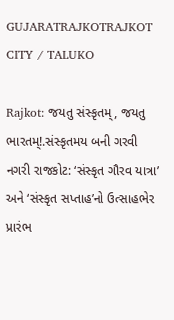GUJARATRAJKOTRAJKOT CITY / TALUKO

Rajkot: જયતુ સંસ્કૃતમ્, જયતુ ભારતમ્!.સંસ્કૃતમય બની ગરવી નગરી રાજકોટ: ‘સંસ્કૃત ગૌરવ યાત્રા’ અને ‘સંસ્કૃત સપ્તાહ’નો ઉત્સાહભેર પ્રારંભ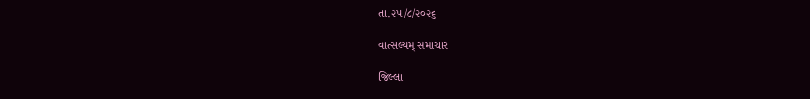તા.૨૫/૮/૨૦૨૬

વાત્સલ્યમ્ સમાચાર

જિલ્લા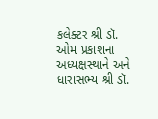કલેક્ટર શ્રી ડૉ. ઓમ પ્રકાશના અધ્યક્ષસ્થાને અને ધારાસભ્ય શ્રી ડૉ.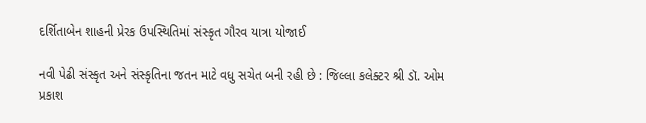દર્શિતાબેન શાહની પ્રેરક ઉપસ્થિતિમાં સંસ્કૃત ગૌરવ યાત્રા યોજાઈ

નવી પેઢી સંસ્કૃત અને સંસ્કૃતિના જતન માટે વધુ સચેત બની રહી છે : જિલ્લા કલેક્ટર શ્રી ડૉ. ઓમ પ્રકાશ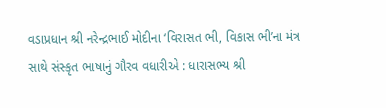વડાપ્રધાન શ્રી નરેન્દ્રભાઈ મોદીના ‘વિરાસત ભી, વિકાસ ભી’ના મંત્ર સાથે સંસ્કૃત ભાષાનું ગૌરવ વધારીએ : ધારાસભ્ય શ્રી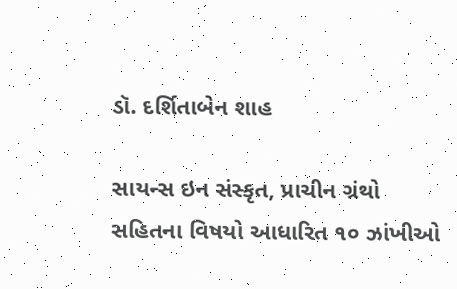ડૉ. દર્શિતાબેન શાહ

સાયન્સ ઇન સંસ્કૃત, પ્રાચીન ગ્રંથો સહિતના વિષયો આધારિત ૧૦ ઝાંખીઓ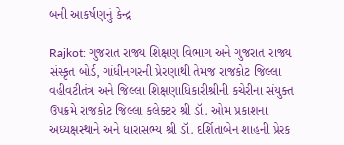બની આકર્ષણનું કેન્દ્ર

Rajkot: ગુજરાત રાજ્ય શિક્ષણ વિભાગ અને ગુજરાત રાજ્ય સંસ્કૃત બોર્ડ, ગાંધીનગરની પ્રેરણાથી તેમજ રાજકોટ જિલ્લા વહીવટીતંત્ર અને જિલ્લા શિક્ષણાધિકારીશ્રીની કચેરીના સંયુક્ત ઉપક્રમે રાજકોટ જિલ્લા કલેક્ટર શ્રી ડૉ. ઓમ પ્રકાશના અધ્યક્ષસ્થાને અને ધારાસભ્ય શ્રી ડૉ. દર્શિતાબેન શાહની પ્રેરક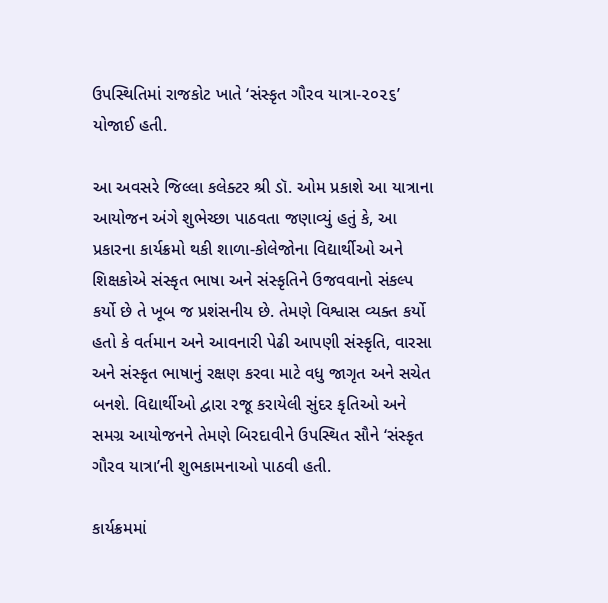ઉપસ્થિતિમાં રાજકોટ ખાતે ‘સંસ્કૃત ગૌરવ યાત્રા-૨૦૨૬’ યોજાઈ હતી.

આ અવસરે જિલ્લા કલેક્ટર શ્રી ડૉ. ઓમ પ્રકાશે આ યાત્રાના આયોજન અંગે શુભેચ્છા પાઠવતા જણાવ્યું હતું કે, આ પ્રકારના કાર્યક્રમો થકી શાળા-કોલેજોના વિદ્યાર્થીઓ અને શિક્ષકોએ સંસ્કૃત ભાષા અને સંસ્કૃતિને ઉજવવાનો સંકલ્પ કર્યો છે તે ખૂબ જ પ્રશંસનીય છે. તેમણે વિશ્વાસ વ્યક્ત કર્યો હતો કે વર્તમાન અને આવનારી પેઢી આપણી સંસ્કૃતિ, વારસા અને સંસ્કૃત ભાષાનું રક્ષણ કરવા માટે વધુ જાગૃત અને સચેત બનશે. વિદ્યાર્થીઓ દ્વારા રજૂ કરાયેલી સુંદર કૃતિઓ અને સમગ્ર આયોજનને તેમણે બિરદાવીને ઉપસ્થિત સૌને ‘સંસ્કૃત ગૌરવ યાત્રા’ની શુભકામનાઓ પાઠવી હતી.

કાર્યક્રમમાં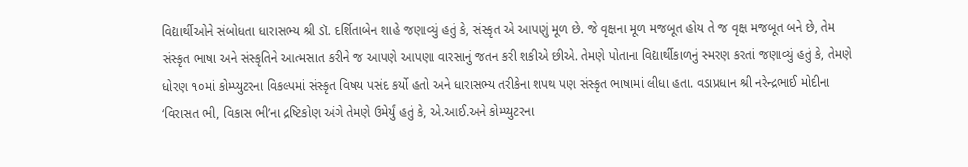વિદ્યાર્થીઓને સંબોધતા ધારાસભ્ય શ્રી ડૉ. દર્શિતાબેન શાહે જણાવ્યું હતું કે, સંસ્કૃત એ આપણું મૂળ છે. જે વૃક્ષના મૂળ મજબૂત હોય તે જ વૃક્ષ મજબૂત બને છે, તેમ સંસ્કૃત ભાષા અને સંસ્કૃતિને આત્મસાત કરીને જ આપણે આપણા વારસાનું જતન કરી શકીએ છીએ. તેમણે પોતાના વિદ્યાર્થીકાળનું સ્મરણ કરતાં જણાવ્યું હતું કે, તેમણે ધોરણ ૧૦માં કોમ્પ્યુટરના વિકલ્પમાં સંસ્કૃત વિષય પસંદ કર્યો હતો અને ધારાસભ્ય તરીકેના શપથ પણ સંસ્કૃત ભાષામાં લીધા હતા. વડાપ્રધાન શ્રી નરેન્દ્રભાઈ મોદીના ‘વિરાસત ભી, વિકાસ ભી’ના દ્રષ્ટિકોણ અંગે તેમણે ઉમેર્યું હતું કે, એ.આઈ.અને કોમ્પ્યુટરના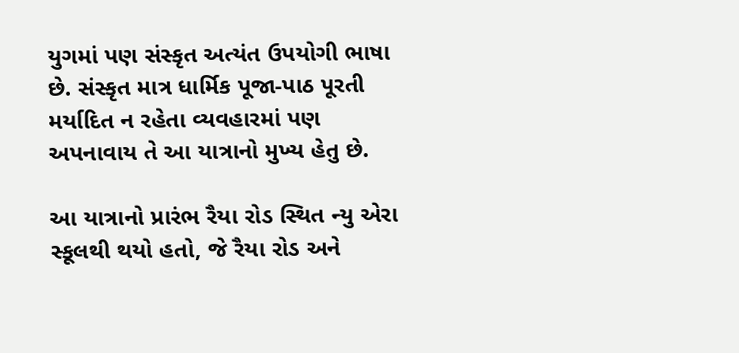યુગમાં પણ સંસ્કૃત અત્યંત ઉપયોગી ભાષા છે. સંસ્કૃત માત્ર ધાર્મિક પૂજા-પાઠ પૂરતી મર્યાદિત ન રહેતા વ્યવહારમાં પણ અપનાવાય તે આ યાત્રાનો મુખ્ય હેતુ છે.

આ યાત્રાનો પ્રારંભ રૈયા રોડ સ્થિત ન્યુ એરા સ્કૂલથી થયો હતો, જે રૈયા રોડ અને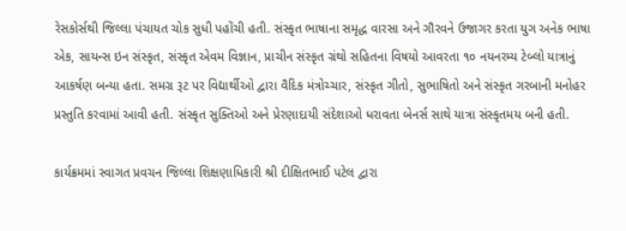રેસકોર્સથી જિલ્લા પંચાયત ચોક સુધી પહોંચી હતી. સંસ્કૃત ભાષાના સમૃદ્ધ વારસા અને ગૌરવને ઉજાગર કરતા યુગ અનેક ભાષા એક, સાયન્સ ઇન સંસ્કૃત, સંસ્કૃત એવમ વિજ્ઞાન, પ્રાચીન સંસ્કૃત ગ્રંથો સહિતના વિષયો આવરતા ૧૦ નયનરમ્ય ટેબ્લો યાત્રાનું આકર્ષણ બન્યા હતા. સમગ્ર રૂટ પર વિદ્યાર્થીઓ દ્વારા વૈદિક મંત્રોચ્ચાર, સંસ્કૃત ગીતો, સુભાષિતો અને સંસ્કૃત ગરબાની મનોહર પ્રસ્તુતિ કરવામાં આવી હતી. સંસ્કૃત સુક્તિઓ અને પ્રેરણાદાયી સંદેશાઓ ધરાવતા બેનર્સ સાથે યાત્રા સંસ્કૃતમય બની હતી.

કાર્યક્રમમાં સ્વાગત પ્રવચન જિલ્લા શિક્ષણાધિકારી શ્રી દીક્ષિતભાઈ પટેલ દ્વારા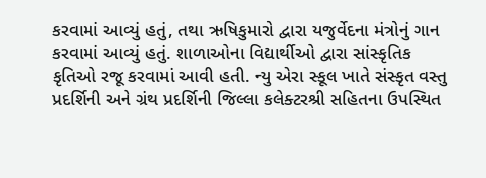કરવામાં આવ્યું હતું, તથા ઋષિકુમારો દ્વારા યજુર્વેદના મંત્રોનું ગાન કરવામાં આવ્યું હતું. શાળાઓના વિદ્યાર્થીઓ દ્વારા સાંસ્કૃતિક કૃતિઓ રજૂ કરવામાં આવી હતી. ન્યુ એરા સ્કૂલ ખાતે સંસ્કૃત વસ્તુ પ્રદર્શિની અને ગ્રંથ પ્રદર્શિની જિલ્લા કલેક્ટરશ્રી સહિતના ઉપસ્થિત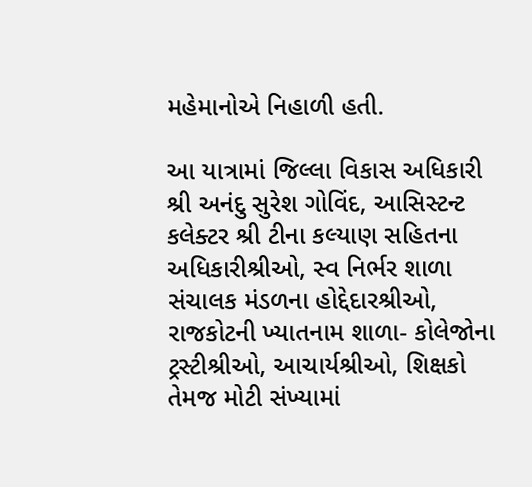મહેમાનોએ નિહાળી હતી.

આ યાત્રામાં જિલ્લા વિકાસ અધિકારી શ્રી અનંદુ સુરેશ ગોવિંદ, આસિસ્ટન્ટ કલેક્ટર શ્રી ટીના કલ્યાણ સહિતના અધિકારીશ્રીઓ, સ્વ નિર્ભર શાળા સંચાલક મંડળના હોદ્દેદારશ્રીઓ, રાજકોટની ખ્યાતનામ શાળા- કોલેજોના ટ્રસ્ટીશ્રીઓ, આચાર્યશ્રીઓ, શિક્ષકો તેમજ મોટી સંખ્યામાં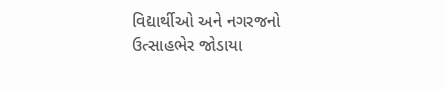વિદ્યાર્થીઓ અને નગરજનો ઉત્સાહભેર જોડાયા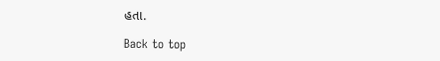હતા.

Back to top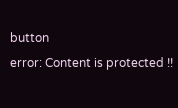button
error: Content is protected !!